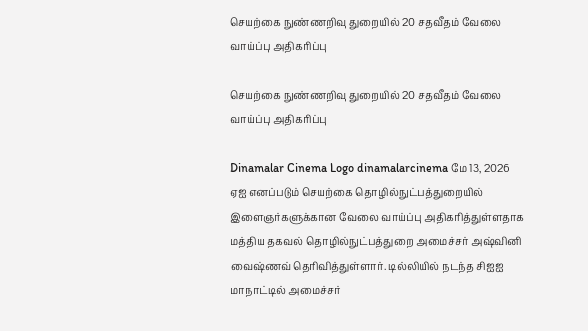செயற்கை நுண்ணறிவு துறையில் 20 சதவீதம் வேலை வாய்ப்பு அதிகரிப்பு

செயற்கை நுண்ணறிவு துறையில் 20 சதவீதம் வேலை வாய்ப்பு அதிகரிப்பு

Dinamalar Cinema Logo dinamalarcinema மே 13, 2026
ஏஐ எனப்படும் செயற்கை தொழில்நுட்பத்துறையில் இளைஞர்களுக்கான வேலை வாய்ப்பு அதிகரித்துள்ளதாக மத்திய தகவல் தொழில்நுட்பத்துறை அமைச்சர் அஷ்வினி வைஷ்ணவ் தெரிவித்துள்ளார். டில்லியில் நடந்த சிஐஐ மாநாட்டில் அமைச்சர்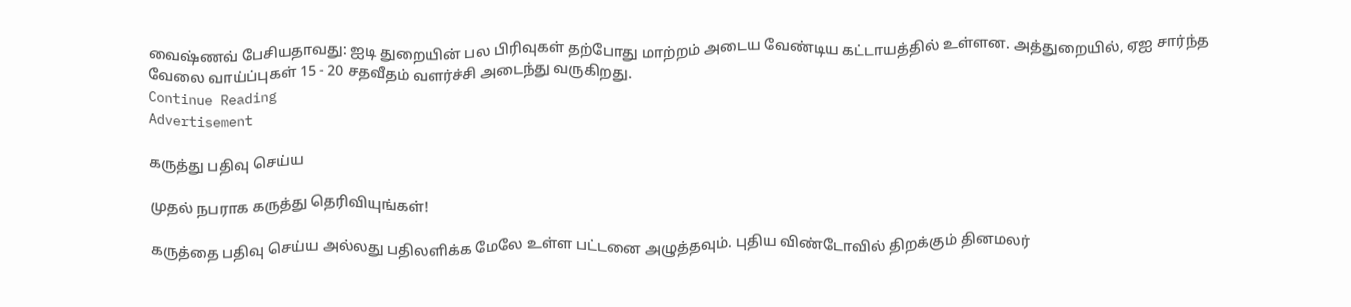வைஷ்ணவ் பேசியதாவது: ஐடி துறையின் பல பிரிவுகள் தற்போது மாற்றம் அடைய வேண்டிய கட்டாயத்தில் உள்ளன. அத்துறையில், ஏஐ சார்ந்த வேலை வாய்ப்புகள் 15 - 20 சதவீதம் வளர்ச்சி அடைந்து வருகிறது.
Continue Reading
Advertisement

கருத்து பதிவு செய்ய

முதல் நபராக கருத்து தெரிவியுங்கள்!

கருத்தை பதிவு செய்ய அல்லது பதிலளிக்க மேலே உள்ள பட்டனை அழுத்தவும். புதிய விண்டோவில் திறக்கும் தினமலர்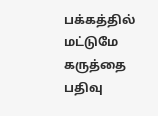பக்கத்தில் மட்டுமே கருத்தை பதிவு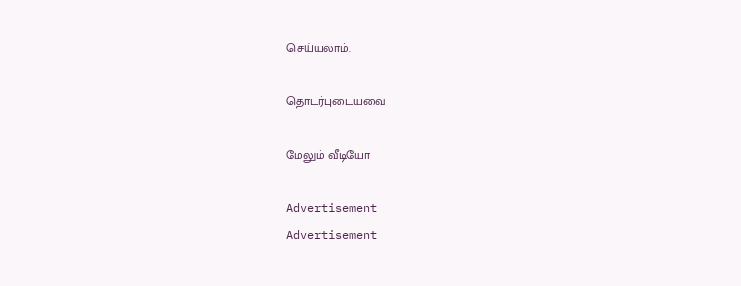செய்யலாம்.

தொடர்புடையவை

மேலும் வீடியோ

Advertisement
Advertisement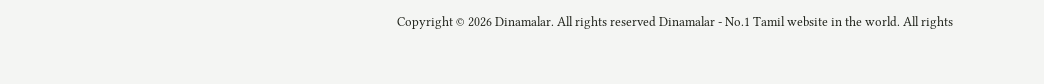Copyright © 2026 Dinamalar. All rights reserved Dinamalar - No.1 Tamil website in the world. All rights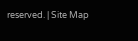reserved. | Site Map